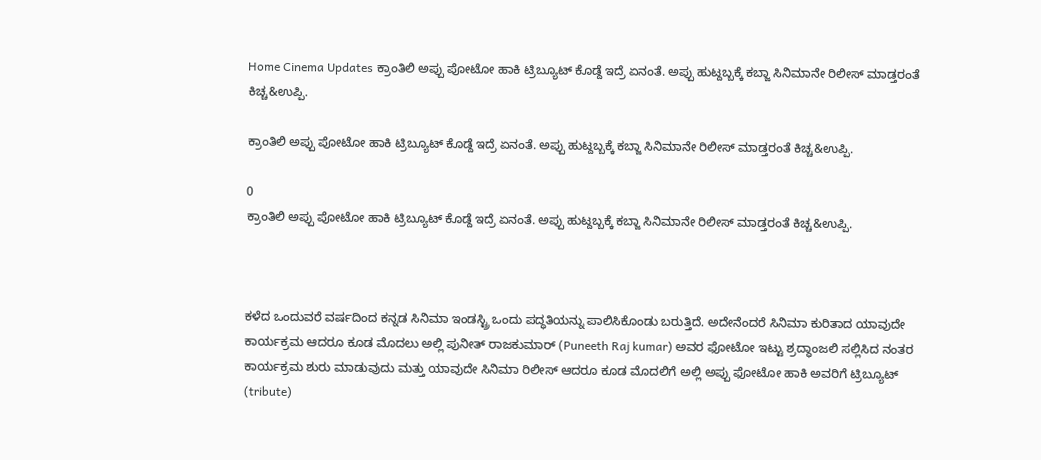Home Cinema Updates ಕ್ರಾಂತಿಲಿ ಅಪ್ಪು ಪೋಟೋ ಹಾಕಿ ಟ್ರಿಬ್ಯೂಟ್ ಕೊಡ್ದೆ ಇದ್ರೆ ಏನಂತೆ. ಅಪ್ಪು ಹುಟ್ದಬ್ಬಕ್ಕೆ ಕಬ್ಜಾ ಸಿನಿಮಾನೇ ರಿಲೀಸ್ ಮಾಡ್ತರಂತೆ ಕಿಚ್ಚ&ಉಪ್ಪಿ.

ಕ್ರಾಂತಿಲಿ ಅಪ್ಪು ಪೋಟೋ ಹಾಕಿ ಟ್ರಿಬ್ಯೂಟ್ ಕೊಡ್ದೆ ಇದ್ರೆ ಏನಂತೆ. ಅಪ್ಪು ಹುಟ್ದಬ್ಬಕ್ಕೆ ಕಬ್ಜಾ ಸಿನಿಮಾನೇ ರಿಲೀಸ್ ಮಾಡ್ತರಂತೆ ಕಿಚ್ಚ&ಉಪ್ಪಿ.

0
ಕ್ರಾಂತಿಲಿ ಅಪ್ಪು ಪೋಟೋ ಹಾಕಿ ಟ್ರಿಬ್ಯೂಟ್ ಕೊಡ್ದೆ ಇದ್ರೆ ಏನಂತೆ. ಅಪ್ಪು ಹುಟ್ದಬ್ಬಕ್ಕೆ ಕಬ್ಜಾ ಸಿನಿಮಾನೇ ರಿಲೀಸ್ ಮಾಡ್ತರಂತೆ ಕಿಚ್ಚ&ಉಪ್ಪಿ.



ಕಳೆದ ಒಂದುವರೆ ವರ್ಷದಿಂದ ಕನ್ನಡ ಸಿನಿಮಾ ಇಂಡಸ್ಟ್ರಿ ಒಂದು ಪದ್ಧತಿಯನ್ನು ಪಾಲಿಸಿಕೊಂಡು ಬರುತ್ತಿದೆ. ಅದೇನೆಂದರೆ ಸಿನಿಮಾ ಕುರಿತಾದ ಯಾವುದೇ ಕಾರ್ಯಕ್ರಮ ಆದರೂ ಕೂಡ ಮೊದಲು ಅಲ್ಲಿ ಪುನೀತ್ ರಾಜಕುಮಾರ್ (Puneeth Raj kumar) ಅವರ ಫೋಟೋ ಇಟ್ಟು ಶ್ರದ್ಧಾಂಜಲಿ ಸಲ್ಲಿಸಿದ ನಂತರ ಕಾರ್ಯಕ್ರಮ ಶುರು ಮಾಡುವುದು ಮತ್ತು ಯಾವುದೇ ಸಿನಿಮಾ ರಿಲೀಸ್ ಆದರೂ ಕೂಡ ಮೊದಲಿಗೆ ಅಲ್ಲಿ ಅಪ್ಪು ಫೋಟೋ ಹಾಕಿ ಅವರಿಗೆ ಟ್ರಿಬ್ಯೂಟ್ (tribute)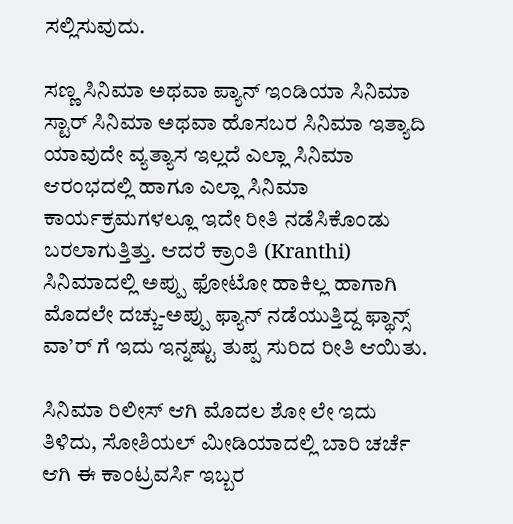ಸಲ್ಲಿಸುವುದು.

ಸಣ್ಣ ಸಿನಿಮಾ ಅಥವಾ ಪ್ಯಾನ್ ಇಂಡಿಯಾ ಸಿನಿಮಾ ಸ್ಟಾರ್ ಸಿನಿಮಾ ಅಥವಾ ಹೊಸಬರ ಸಿನಿಮಾ ಇತ್ಯಾದಿ ಯಾವುದೇ ವ್ಯತ್ಯಾಸ ಇಲ್ಲದೆ ಎಲ್ಲಾ ಸಿನಿಮಾ ಆರಂಭದಲ್ಲಿ ಹಾಗೂ ಎಲ್ಲಾ ಸಿನಿಮಾ ಕಾರ್ಯಕ್ರಮಗಳಲ್ಲೂ ಇದೇ ರೀತಿ ನಡೆಸಿಕೊಂಡು ಬರಲಾಗುತ್ತಿತ್ತು. ಆದರೆ ಕ್ರಾಂತಿ (Kranthi) ಸಿನಿಮಾದಲ್ಲಿ ಅಪ್ಪು ಫೋಟೋ ಹಾಕಿಲ್ಲ ಹಾಗಾಗಿ ಮೊದಲೇ ದಚ್ಚು-ಅಪ್ಪು ಫ್ಯಾನ್ ನಡೆಯುತ್ತಿದ್ದ ಫ್ಥಾನ್ಸ್ ವಾ’ರ್ ಗೆ ಇದು ಇನ್ನಷ್ಟು ತುಪ್ಪ ಸುರಿದ ರೀತಿ ಆಯಿತು.

ಸಿನಿಮಾ ರಿಲೀಸ್ ಆಗಿ ಮೊದಲ ಶೋ ಲೇ ಇದು ತಿಳಿದು, ಸೋಶಿಯಲ್ ಮೀಡಿಯಾದಲ್ಲಿ ಬಾರಿ ಚರ್ಚೆ ಆಗಿ ಈ ಕಾಂಟ್ರವರ್ಸಿ ಇಬ್ಬರ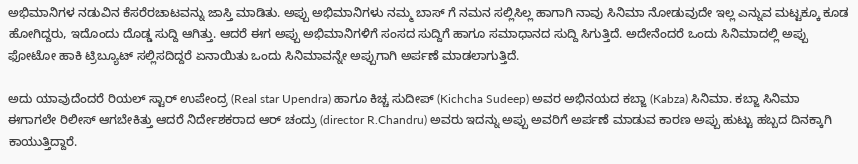ಅಭಿಮಾನಿಗಳ ನಡುವಿನ ಕೆಸರೆರಚಾಟವನ್ನು ಜಾಸ್ತಿ ಮಾಡಿತು. ಅಪ್ಪು ಅಭಿಮಾನಿಗಳು ನಮ್ಮ ಬಾಸ್ ಗೆ ನಮನ ಸಲ್ಲಿಸಿಲ್ಲ ಹಾಗಾಗಿ ನಾವು ಸಿನಿಮಾ ನೋಡುವುದೇ ಇಲ್ಲ ಎನ್ನುವ ಮಟ್ಟಕ್ಕೂ ಕೂಡ ಹೋಗಿದ್ದರು, ಇದೊಂದು ದೊಡ್ಡ ಸುದ್ದಿ ಆಗಿತ್ತು. ಆದರೆ ಈಗ ಅಪ್ಪು ಅಭಿಮಾನಿಗಳಿಗೆ ಸಂಸದ ಸುದ್ದಿಗೆ ಹಾಗೂ ಸಮಾಧಾನದ ಸುದ್ದಿ ಸಿಗುತ್ತಿದೆ. ಅದೇನೆಂದರೆ ಒಂದು ಸಿನಿಮಾದಲ್ಲಿ ಅಪ್ಪು ಫೋಟೋ ಹಾಕಿ ಟ್ರಿಬ್ಯೂಟ್ ಸಲ್ಲಿಸದಿದ್ದರೆ ಏನಾಯಿತು ಒಂದು ಸಿನಿಮಾವನ್ನೇ ಅಪ್ಪುಗಾಗಿ ಅರ್ಪಣೆ ಮಾಡಲಾಗುತ್ತಿದೆ.

ಅದು ಯಾವುದೆಂದರೆ ರಿಯಲ್ ಸ್ಟಾರ್ ಉಪೇಂದ್ರ (Real star Upendra) ಹಾಗೂ ಕಿಚ್ಚ ಸುದೀಪ್ (Kichcha Sudeep) ಅವರ ಅಭಿನಯದ ಕಬ್ಜಾ (Kabza) ಸಿನಿಮಾ. ಕಬ್ಜಾ ಸಿನಿಮಾ ಈಗಾಗಲೇ ರಿಲೀಸ್ ಆಗಬೇಕಿತ್ತು ಆದರೆ ನಿರ್ದೇಶಕರಾದ ಆರ್ ಚಂದ್ರು (director R.Chandru) ಅವರು ಇದನ್ನು ಅಪ್ಪು ಅವರಿಗೆ ಅರ್ಪಣೆ ಮಾಡುವ ಕಾರಣ ಅಪ್ಪು ಹುಟ್ಟು ಹಬ್ಬದ ದಿನಕ್ಕಾಗಿ ಕಾಯುತ್ತಿದ್ದಾರೆ.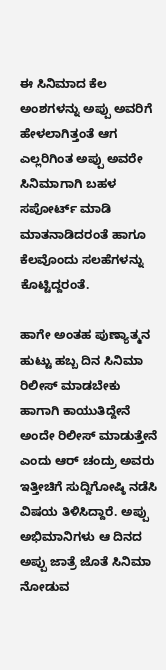ಈ ಸಿನಿಮಾದ ಕೆಲ ಅಂಶಗಳನ್ನು ಅಪ್ಪು ಅವರಿಗೆ ಹೇಳಲಾಗಿತ್ತಂತೆ ಆಗ ಎಲ್ಲರಿಗಿಂತ ಅಪ್ಪು ಅವರೇ ಸಿನಿಮಾಗಾಗಿ ಬಹಳ ಸಪೋರ್ಟ್ ಮಾಡಿ ಮಾತನಾಡಿದರಂತೆ ಹಾಗೂ ಕೆಲವೊಂದು ಸಲಹೆಗಳನ್ನು ಕೊಟ್ಟಿದ್ದರಂತೆ.

ಹಾಗೇ ಅಂತಹ ಪುಣ್ಯಾತ್ಮನ ಹುಟ್ಟು ಹಬ್ಬ ದಿನ ಸಿನಿಮಾ ರಿಲೀಸ್ ಮಾಡಬೇಕು ಹಾಗಾಗಿ ಕಾಯುತಿದ್ದೇನೆ ಅಂದೇ ರಿಲೀಸ್ ಮಾಡುತ್ತೇನೆ ಎಂದು ಆರ್ ಚಂದ್ರು ಅವರು ಇತ್ತೀಚಿಗೆ ಸುದ್ದಿಗೋಷ್ಠಿ ನಡೆಸಿ ವಿಷಯ ತಿಳಿಸಿದ್ದಾರೆ. ಅಪ್ಪು ಅಭಿಮಾನಿಗಳು ಆ ದಿನದ ಅಪ್ಪು ಜಾತ್ರೆ ಜೊತೆ ಸಿನಿಮಾ ನೋಡುವ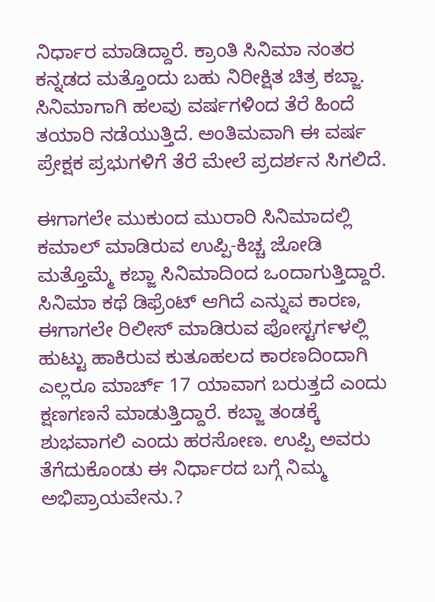ನಿರ್ಧಾರ ಮಾಡಿದ್ದಾರೆ. ಕ್ರಾಂತಿ ಸಿನಿಮಾ ನಂತರ ಕನ್ನಡದ ಮತ್ತೊಂದು ಬಹು ನಿರೀಕ್ಷಿತ ಚಿತ್ರ ಕಬ್ಜಾ. ಸಿನಿಮಾಗಾಗಿ ಹಲವು ವರ್ಷಗಳಿಂದ ತೆರೆ ಹಿಂದೆ ತಯಾರಿ ನಡೆಯುತ್ತಿದೆ. ಅಂತಿಮವಾಗಿ ಈ ವರ್ಷ ಪ್ರೇಕ್ಷಕ ಪ್ರಭುಗಳಿಗೆ ತೆರೆ ಮೇಲೆ ಪ್ರದರ್ಶನ ಸಿಗಲಿದೆ.

ಈಗಾಗಲೇ ಮುಕುಂದ ಮುರಾರಿ ಸಿನಿಮಾದಲ್ಲಿ ಕಮಾಲ್ ಮಾಡಿರುವ ಉಪ್ಪಿ-ಕಿಚ್ಚ ಜೋಡಿ ಮತ್ತೊಮ್ಮೆ ಕಬ್ಜಾ ಸಿನಿಮಾದಿಂದ ಒಂದಾಗುತ್ತಿದ್ದಾರೆ. ಸಿನಿಮಾ ಕಥೆ ಡಿಫ್ರೆಂಟ್ ಆಗಿದೆ ಎನ್ನುವ ಕಾರಣ, ಈಗಾಗಲೇ ರಿಲೀಸ್ ಮಾಡಿರುವ ಪೋಸ್ಟರ್ಗಳಲ್ಲಿ ಹುಟ್ಟು ಹಾಕಿರುವ ಕುತೂಹಲದ ಕಾರಣದಿಂದಾಗಿ ಎಲ್ಲರೂ ಮಾರ್ಚ್ 17 ಯಾವಾಗ ಬರುತ್ತದೆ ಎಂದು ಕ್ಷಣಗಣನೆ ಮಾಡುತ್ತಿದ್ದಾರೆ. ಕಬ್ಜಾ ತಂಡಕ್ಕೆ ಶುಭವಾಗಲಿ ಎಂದು ಹರಸೋಣ. ಉಪ್ಪಿ ಅವರು ತೆಗೆದುಕೊಂಡು ಈ ನಿರ್ಧಾರದ ಬಗ್ಗೆ ನಿಮ್ಮ ಅಭಿಪ್ರಾಯವೇನು.?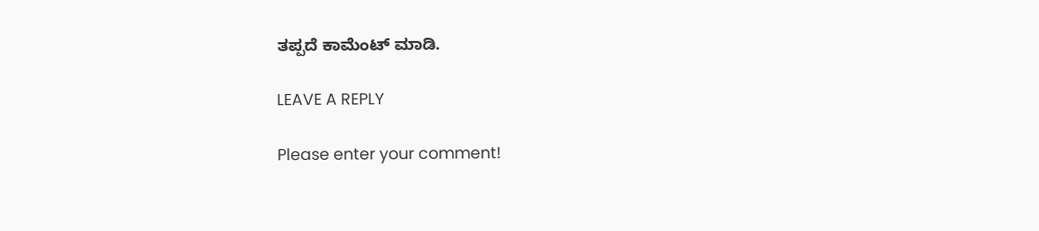ತಪ್ಪದೆ ಕಾಮೆಂಟ್ ಮಾಡಿ.

LEAVE A REPLY

Please enter your comment!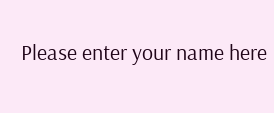Please enter your name here